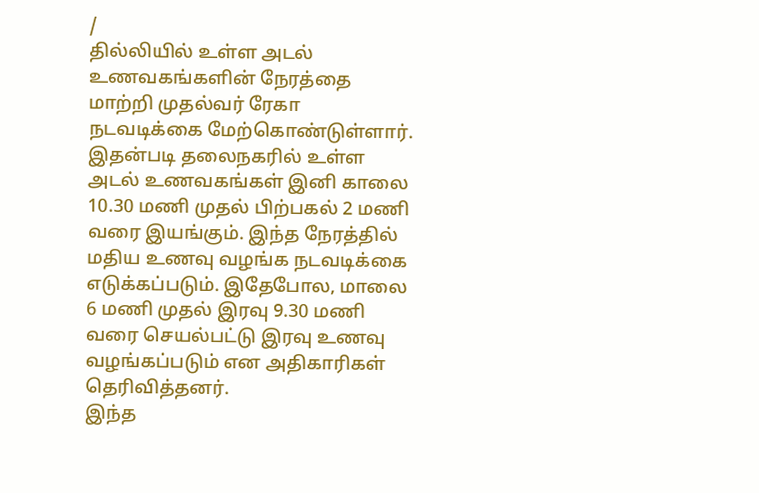/
தில்லியில் உள்ள அடல் உணவகங்களின் நேரத்தை மாற்றி முதல்வர் ரேகா நடவடிக்கை மேற்கொண்டுள்ளார்.
இதன்படி தலைநகரில் உள்ள அடல் உணவகங்கள் இனி காலை 10.30 மணி முதல் பிற்பகல் 2 மணி வரை இயங்கும். இந்த நேரத்தில் மதிய உணவு வழங்க நடவடிக்கை எடுக்கப்படும். இதேபோல, மாலை 6 மணி முதல் இரவு 9.30 மணி வரை செயல்பட்டு இரவு உணவு வழங்கப்படும் என அதிகாரிகள் தெரிவித்தனர்.
இந்த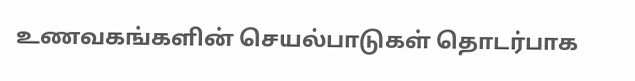உணவகங்களின் செயல்பாடுகள் தொடர்பாக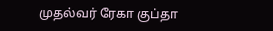முதல்வர் ரேகா குப்தா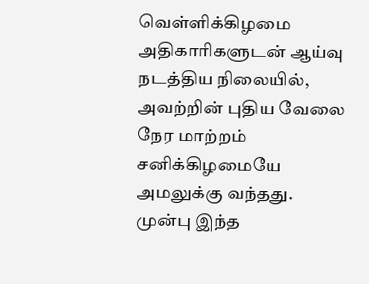வெள்ளிக்கிழமை அதிகாரிகளுடன் ஆய்வு நடத்திய நிலையில், அவற்றின் புதிய வேலை நேர மாற்றம் சனிக்கிழமையே அமலுக்கு வந்தது.
முன்பு இந்த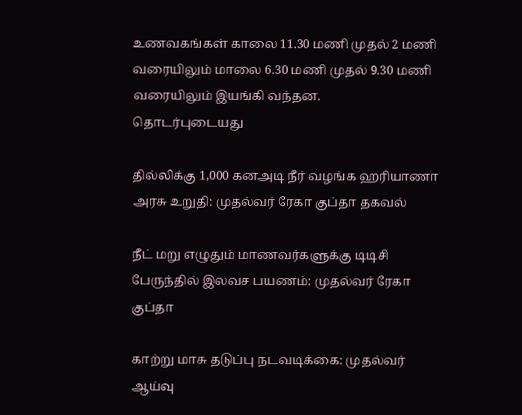உணவகங்கள் காலை 11.30 மணி முதல் 2 மணி வரையிலும் மாலை 6.30 மணி முதல் 9.30 மணி வரையிலும் இயங்கி வந்தன.
தொடர்புடையது

தில்லிக்கு 1,000 கனஅடி நீர் வழங்க ஹரியாணா அரசு உறுதி: முதல்வர் ரேகா குப்தா தகவல்

நீட் மறு எழுதும் மாணவர்களுக்கு டிடிசி பேருந்தில் இலவச பயணம்: முதல்வர் ரேகா குப்தா

காற்று மாசு தடுப்பு நடவடிக்கை: முதல்வர் ஆய்வு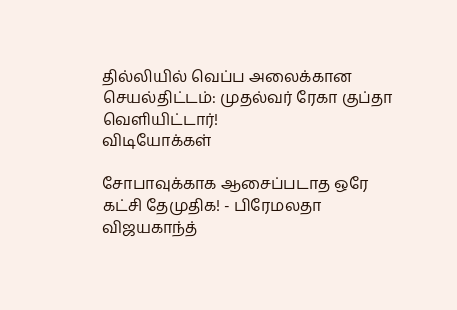தில்லியில் வெப்ப அலைக்கான செயல்திட்டம்: முதல்வர் ரேகா குப்தா வெளியிட்டார்!
விடியோக்கள்

சோபாவுக்காக ஆசைப்படாத ஒரே கட்சி தேமுதிக! - பிரேமலதா விஜயகாந்த்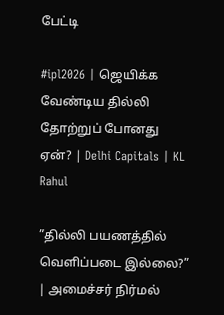பேட்டி

#ipl2026 | ஜெயிக்க வேண்டிய தில்லி தோற்றுப் போனது ஏன்? | Delhi Capitals | KL Rahul

”தில்லி பயணத்தில் வெளிப்படை இல்லை?” | அமைச்சர் நிர்மல்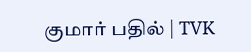குமார் பதில் | TVK